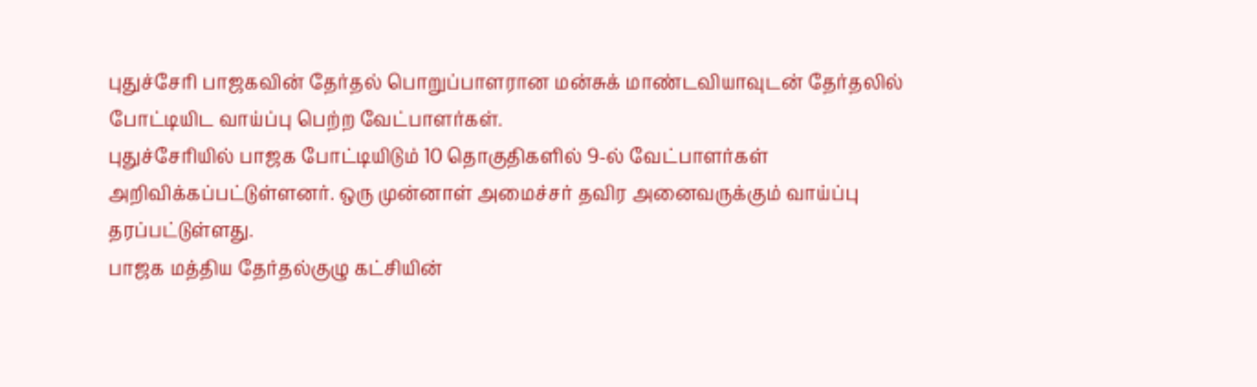புதுச்சேரி பாஜகவின் தேர்தல் பொறுப்பாளரான மன்சுக் மாண்டவியாவுடன் தேர்தலில் போட்டியிட வாய்ப்பு பெற்ற வேட்பாளர்கள்.
புதுச்சேரியில் பாஜக போட்டியிடும் 10 தொகுதிகளில் 9-ல் வேட்பாளர்கள் அறிவிக்கப்பட்டுள்ளனர். ஒரு முன்னாள் அமைச்சர் தவிர அனைவருக்கும் வாய்ப்பு தரப்பட்டுள்ளது.
பாஜக மத்திய தேர்தல்குழு கட்சியின்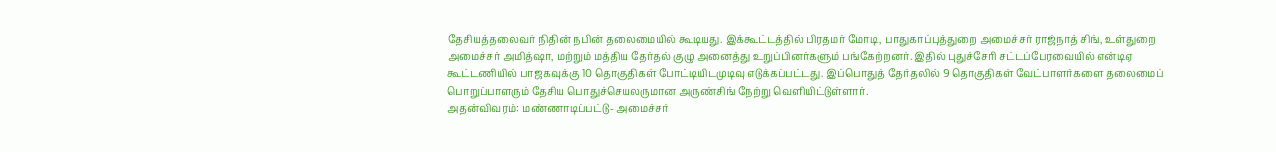தேசியத்தலைவர் நிதின் நபின் தலைமையில் கூடியது. இக்கூட்டத்தில் பிரதமர் மோடி, பாதுகாப்புத்துறை அமைச்சர் ராஜ்நாத் சிங், உள்துறை அமைச்சர் அமித்ஷா, மற்றும் மத்திய தேர்தல் குழு அனைத்து உறுப்பினர்களும் பங்கேற்றனர். இதில் புதுச்சேரி சட்டப்பேரவையில் என்டிஏ கூட்டணியில் பாஜகவுக்கு 10 தொகுதிகள் போட்டியிடமுடிவு எடுக்கப்பட்டது. இப்பொதுத் தேர்தலில் 9 தொகுதிகள் வேட்பாளர்களை தலைமைப் பொறுப்பாளரும் தேசிய பொதுச்செயலருமான அருண்சிங் நேற்று வெளியிட்டுள்ளார்.
அதன்விவரம்: மண்ணாடிப்பட்டு- அமைச்சர்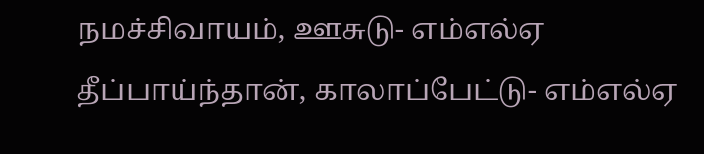நமச்சிவாயம், ஊசுடு- எம்எல்ஏ தீப்பாய்ந்தான், காலாப்பேட்டு- எம்எல்ஏ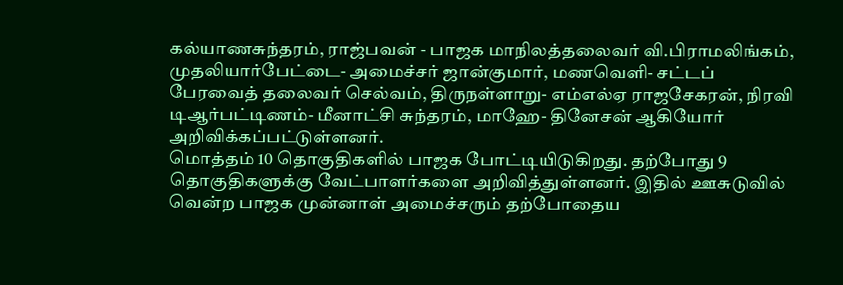கல்யாணசுந்தரம், ராஜ்பவன் - பாஜக மாநிலத்தலைவர் வி.பிராமலிங்கம், முதலியார்பேட்டை- அமைச்சர் ஜான்குமார், மணவெளி- சட்டப் பேரவைத் தலைவர் செல்வம், திருநள்ளாறு- எம்எல்ஏ ராஜசேகரன், நிரவி டிஆர்பட்டிணம்- மீனாட்சி சுந்தரம், மாஹே- தினேசன் ஆகியோர் அறிவிக்கப்பட்டுள்ளனர்.
மொத்தம் 10 தொகுதிகளில் பாஜக போட்டியிடுகிறது. தற்போது 9 தொகுதிகளுக்கு வேட்பாளர்களை அறிவித்துள்ளனர். இதில் ஊசுடுவில் வென்ற பாஜக முன்னாள் அமைச்சரும் தற்போதைய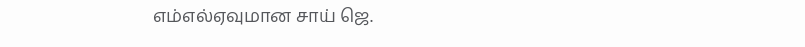எம்எல்ஏவுமான சாய் ஜெ.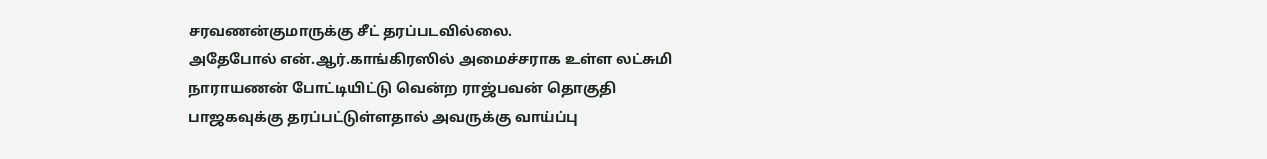சரவணன்குமாருக்கு சீட் தரப்படவில்லை.
அதேபோல் என்.ஆர்.காங்கிரஸில் அமைச்சராக உள்ள லட்சுமி நாராயணன் போட்டியிட்டு வென்ற ராஜ்பவன் தொகுதி பாஜகவுக்கு தரப்பட்டுள்ளதால் அவருக்கு வாய்ப்பு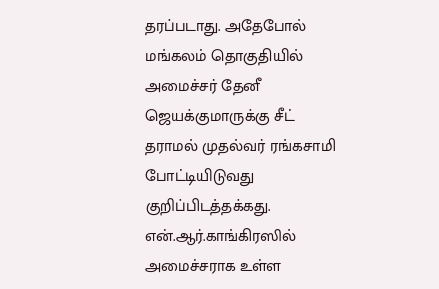தரப்படாது. அதேபோல் மங்கலம் தொகுதியில் அமைச்சர் தேனீ ஜெயக்குமாருக்கு சீட் தராமல் முதல்வர் ரங்கசாமி போட்டியிடுவது குறிப்பிடத்தக்கது. என்.ஆர்.காங்கிரஸில் அமைச்சராக உள்ள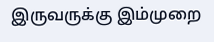இருவருக்கு இம்முறை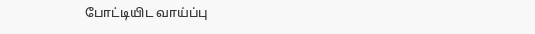போட்டியிட வாய்ப்பு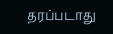தரப்படாது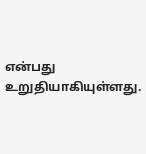என்பது உறுதியாகியுள்ளது.